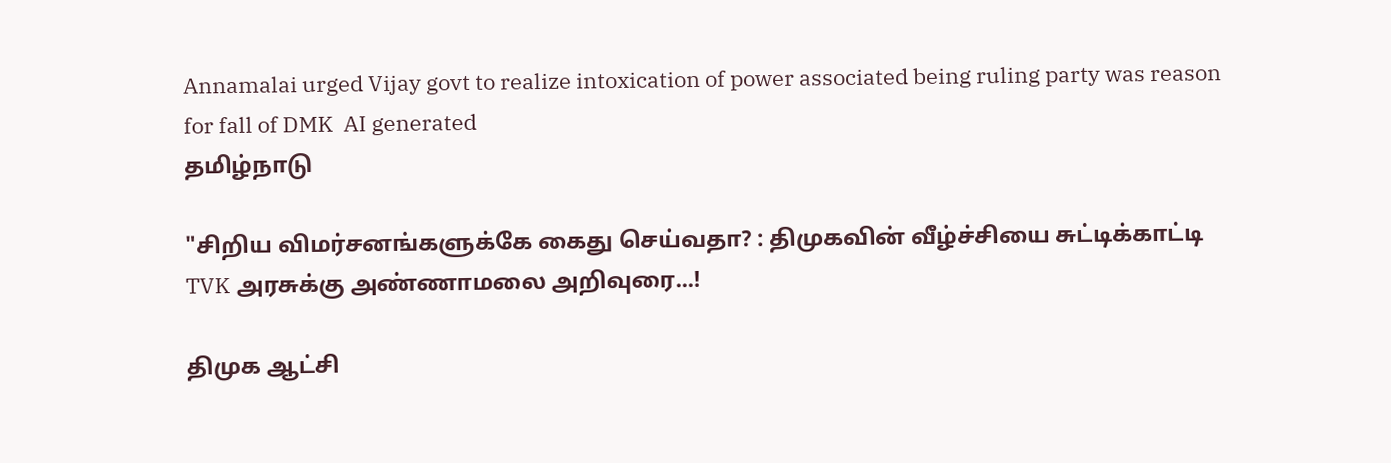Annamalai urged Vijay govt to realize intoxication of power associated being ruling party was reason for fall of DMK  AI generated
தமிழ்நாடு

"சிறிய விமர்சனங்களுக்கே கைது செய்வதா? : திமுகவின் வீழ்ச்சியை சுட்டிக்காட்டி TVK அரசுக்கு அண்ணாமலை அறிவுரை...!

திமுக ஆட்சி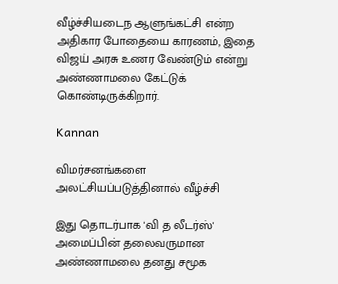வீழ்ச்சியடைந ஆளுங்கட்சி என்ற அதிகார போதையை காரணம், இதை விஜய் அரசு உணர வேண்டும் என்று அண்ணாமலை கேட்டுக் கொண்டிருக்கிறார்.

Kannan

விமர்சனங்களை அலட்சியப்படுத்தினால் வீழ்ச்சி

இது தொடர்பாக 'வி த லீடர்ஸ்' அமைப்பின் தலைவருமான அண்ணாமலை தனது சமூக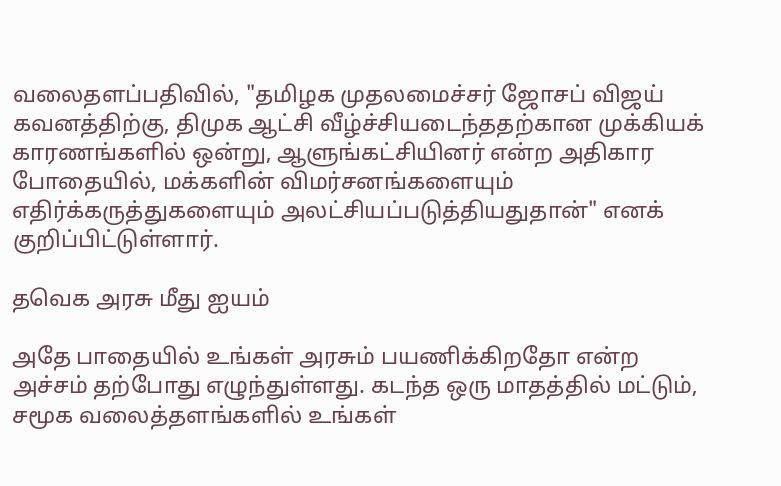வலைதளப்பதிவில், "தமிழக முதலமைச்சர் ஜோசப் விஜய் கவனத்திற்கு, திமுக ஆட்சி வீழ்ச்சியடைந்ததற்கான முக்கியக் காரணங்களில் ஒன்று, ஆளுங்கட்சியினர் என்ற அதிகார போதையில், மக்களின் விமர்சனங்களையும் எதிர்க்கருத்துகளையும் அலட்சியப்படுத்தியதுதான்" எனக் குறிப்பிட்டுள்ளார்.

தவெக அரசு மீது ஐயம்

அதே பாதையில் உங்கள் அரசும் பயணிக்கிறதோ என்ற அச்சம் தற்போது எழுந்துள்ளது. கடந்த ஒரு மாதத்தில் மட்டும், சமூக வலைத்தளங்களில் உங்கள்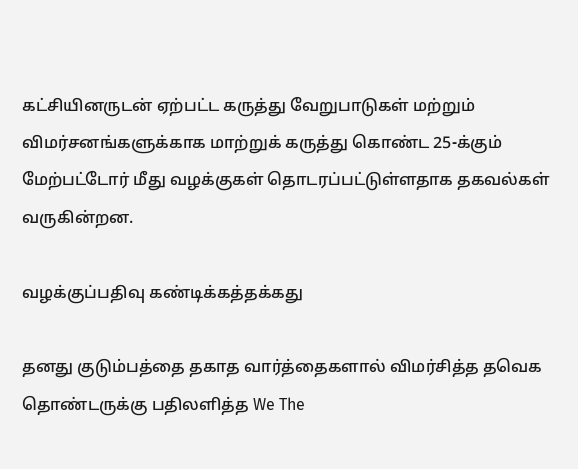கட்சியினருடன் ஏற்பட்ட கருத்து வேறுபாடுகள் மற்றும் விமர்சனங்களுக்காக மாற்றுக் கருத்து கொண்ட 25-க்கும் மேற்பட்டோர் மீது வழக்குகள் தொடரப்பட்டுள்ளதாக தகவல்கள் வருகின்றன.

வழக்குப்பதிவு கண்டிக்கத்தக்கது

தனது குடும்பத்தை தகாத வார்த்தைகளால் விமர்சித்த தவெக தொண்டருக்கு பதிலளித்த We The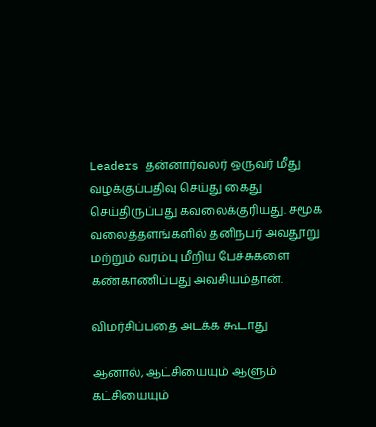Leaders தன்னார்வலர் ஒருவர் மீது வழக்குப்பதிவு செய்து கைது செய்திருப்பது கவலைக்குரியது. சமூக வலைத்தளங்களில் தனிநபர் அவதூறு மற்றும் வரம்பு மீறிய பேச்சுகளை கண்காணிப்பது அவசியம்தான்.

விமர்சிப்பதை அடக்க கூடாது

ஆனால், ஆட்சியையும் ஆளும் கட்சியையும்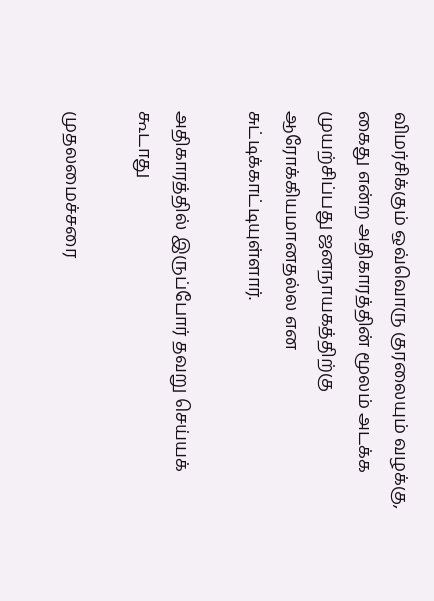விமர்சிக்கும் ஒவ்வொரு குரலையும் வழக்கு, கைது என்ற அதிகாரத்தின் மூலம் அடக்க முயற்சிப்பது ஜனநாயகத்திற்கு ஆரோக்கியமானதல்ல என சுட்டிக்காட்டியுள்ளார்.

அதிகாரத்தில் இருப்போர் தவறு செய்யக் கூடாது

முதலமைச்சரை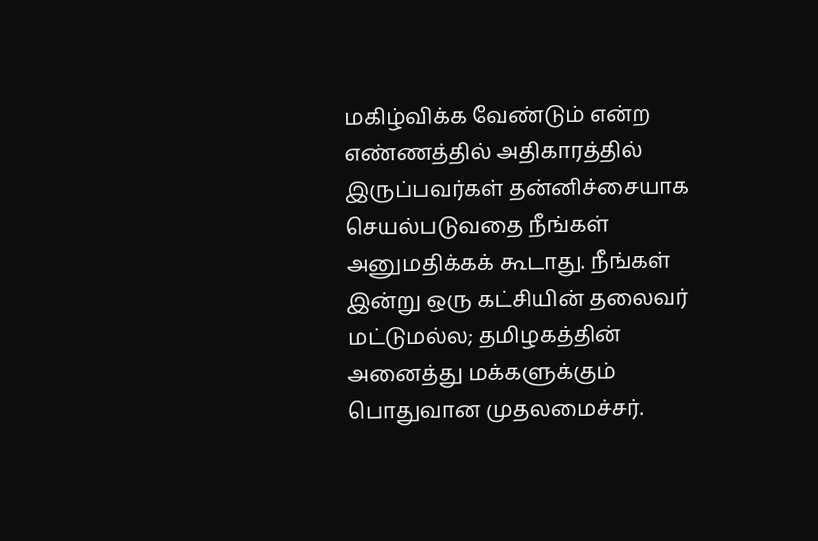மகிழ்விக்க வேண்டும் என்ற எண்ணத்தில் அதிகாரத்தில் இருப்பவர்கள் தன்னிச்சையாக செயல்படுவதை நீங்கள் அனுமதிக்கக் கூடாது. நீங்கள் இன்று ஒரு கட்சியின் தலைவர் மட்டுமல்ல; தமிழகத்தின் அனைத்து மக்களுக்கும் பொதுவான முதலமைச்சர்.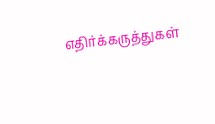எதிர்க்கருத்துகள்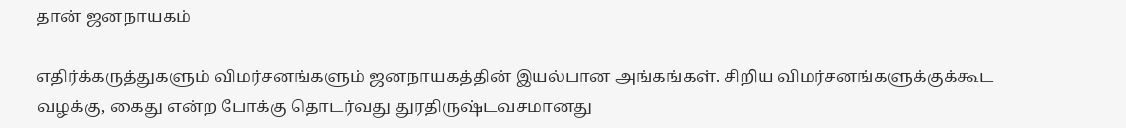தான் ஜனநாயகம்

எதிர்க்கருத்துகளும் விமர்சனங்களும் ஜனநாயகத்தின் இயல்பான அங்கங்கள். சிறிய விமர்சனங்களுக்குக்கூட வழக்கு, கைது என்ற போக்கு தொடர்வது துரதிருஷ்டவசமானது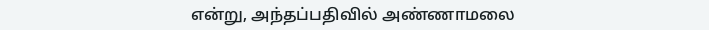என்று, அந்தப்பதிவில் அண்ணாமலை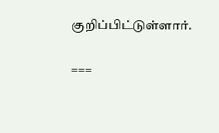குறிப்பிட்டுள்ளார்.

===